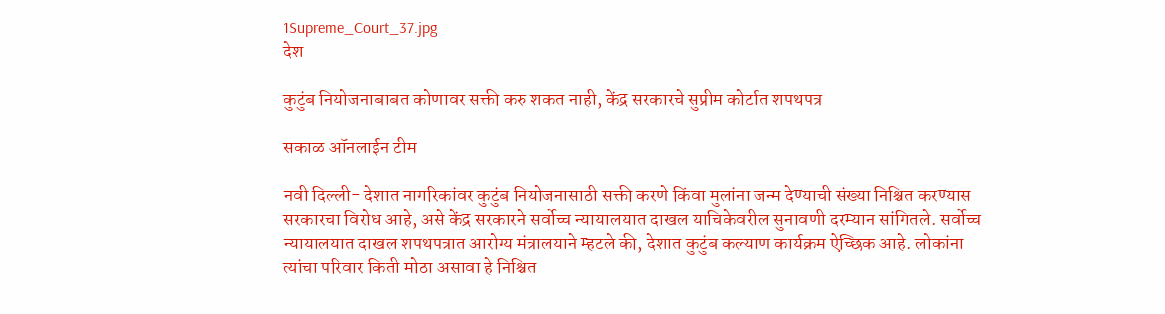1Supreme_Court_37.jpg
देश

कुटुंब नियोजनाबाबत कोणावर सक्ती करु शकत नाही, केंद्र सरकारचे सुप्रीम कोर्टात शपथपत्र

सकाळ ऑनलाईन टीम

नवी दिल्ली- देशात नागरिकांवर कुटुंब नियोजनासाठी सक्ती करणे किंवा मुलांना जन्म देण्याची संख्या निश्चित करण्यास सरकारचा विरोध आहे, असे केंद्र सरकारने सर्वोच्च न्यायालयात दाखल याचिकेवरील सुनावणी दरम्यान सांगितले. सर्वोच्च न्यायालयात दाखल शपथपत्रात आरोग्य मंत्रालयाने म्हटले की, देशात कुटुंब कल्याण कार्यक्रम ऐच्छिक आहे. लोकांना त्यांचा परिवार किती मोठा असावा हे निश्चित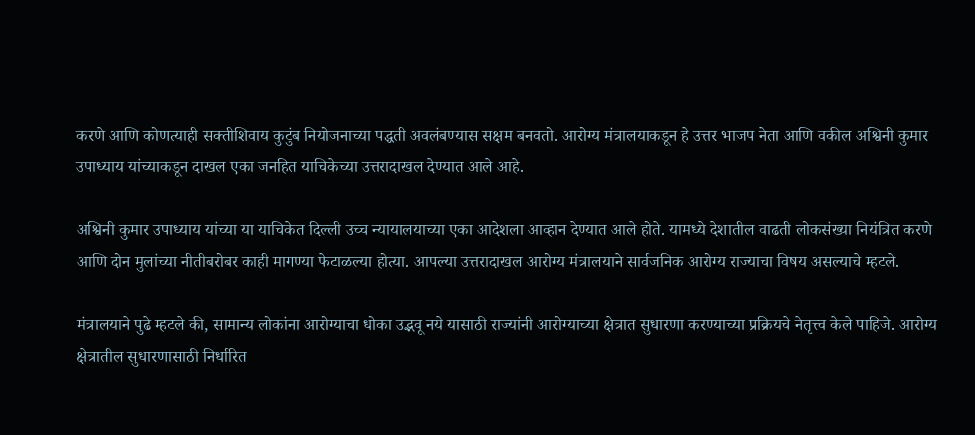करणे आणि कोणत्याही सक्तीशिवाय कुटुंब नियोजनाच्या पद्धती अवलंबण्यास सक्षम बनवतो. आरोग्य मंत्रालयाकडून हे उत्तर भाजप नेता आणि वकील अश्विनी कुमार उपाध्याय यांच्याकडून दाखल एका जनहित याचिकेच्या उत्तरादाखल देण्यात आले आहे.

अश्विनी कुमार उपाध्याय यांच्या या याचिकेत दिल्ली उच्च न्यायालयाच्या एका आदेशला आव्हान देण्यात आले होते. यामध्ये देशातील वाढती लोकसंख्या नियंत्रित करणे आणि दोन मुलांच्या नीतीबरोबर काही मागण्या फेटाळल्या होत्या. आपल्या उत्तरादाखल आरोग्य मंत्रालयाने सार्वजनिक आरोग्य राज्याचा विषय असल्याचे म्हटले.

मंत्रालयाने पुढे म्हटले की, सामान्य लोकांना आरोग्याचा धोका उद्भवू नये यासाठी राज्यांनी आरोग्याच्या क्षेत्रात सुधारणा करण्याच्या प्रक्रियचे नेतृत्त्व केले पाहिजे. आरोग्य क्षेत्रातील सुधारणासाठी निर्धारित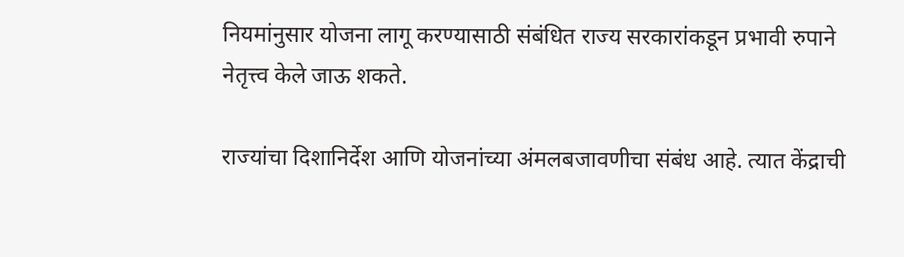नियमांनुसार योजना लागू करण्यासाठी संबंधित राज्य सरकारांकडून प्रभावी रुपाने नेतृत्त्व केले जाऊ शकते.

राज्यांचा दिशानिर्देश आणि योजनांच्या अंमलबजावणीचा संबंध आहे. त्यात केंद्राची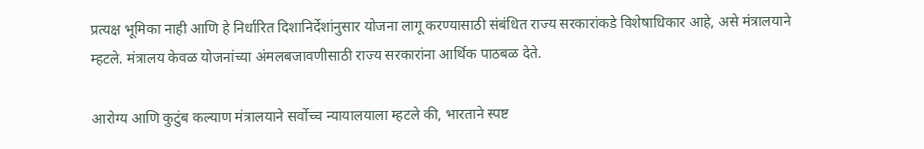प्रत्यक्ष भूमिका नाही आणि हे निर्धारित दिशानिर्देशांनुसार योजना लागू करण्यासाठी संबंधित राज्य सरकारांकडे विशेषाधिकार आहे, असे मंत्रालयाने म्हटले. मंत्रालय केवळ योजनांच्या अंमलबजावणीसाठी राज्य सरकारांना आर्थिक पाठबळ देते.

आरोग्य आणि कुटुंब कल्याण मंत्रालयाने सर्वोच्च न्यायालयाला म्हटले की, भारताने स्पष्ट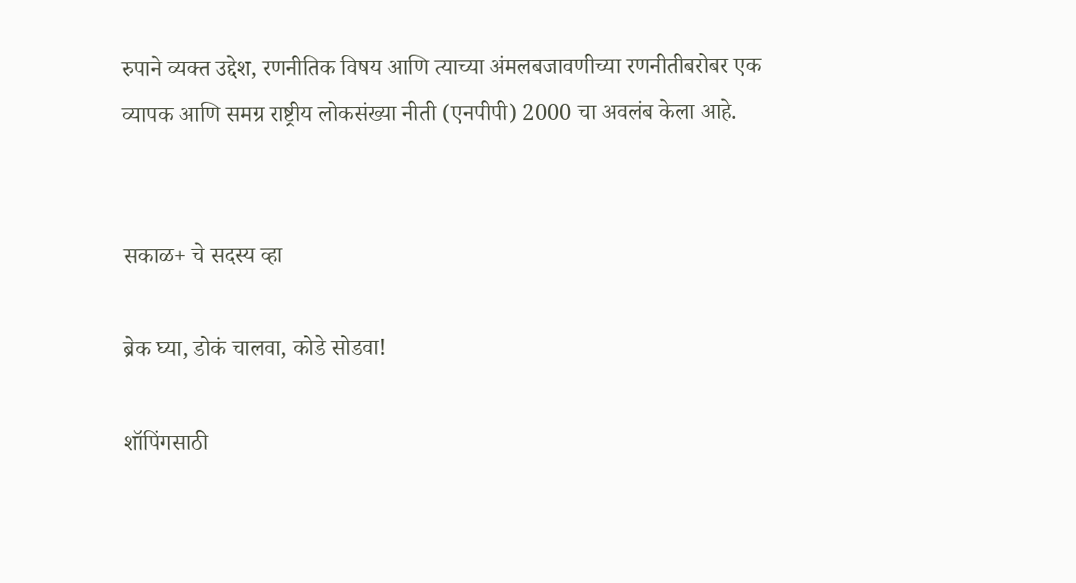रुपाने व्यक्त उद्देश, रणनीतिक विषय आणि त्याच्या अंमलबजावणीच्या रणनीतीबरोबर एक व्यापक आणि समग्र राष्ट्रीय लोकसंख्या नीती (एनपीपी) 2000 चा अवलंब केला आहे.


सकाळ+ चे सदस्य व्हा

ब्रेक घ्या, डोकं चालवा, कोडे सोडवा!

शॉपिंगसाठी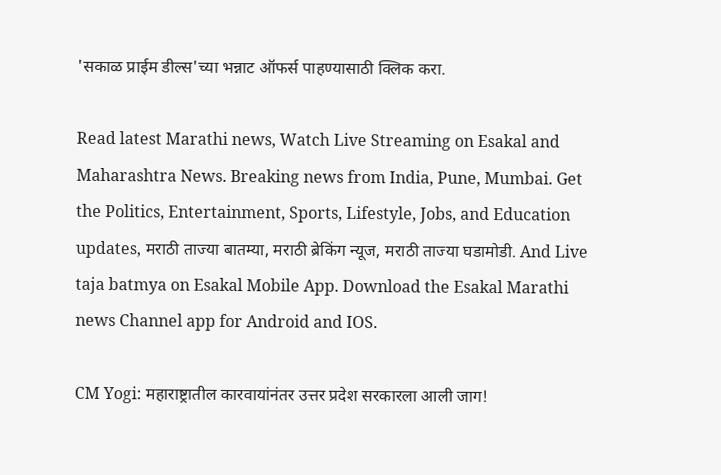'सकाळ प्राईम डील्स'च्या भन्नाट ऑफर्स पाहण्यासाठी क्लिक करा.

Read latest Marathi news, Watch Live Streaming on Esakal and Maharashtra News. Breaking news from India, Pune, Mumbai. Get the Politics, Entertainment, Sports, Lifestyle, Jobs, and Education updates, मराठी ताज्या बातम्या, मराठी ब्रेकिंग न्यूज, मराठी ताज्या घडामोडी. And Live taja batmya on Esakal Mobile App. Download the Esakal Marathi news Channel app for Android and IOS.

CM Yogi: महाराष्ट्रातील कारवायांनंतर उत्तर प्रदेश सरकारला आली जाग!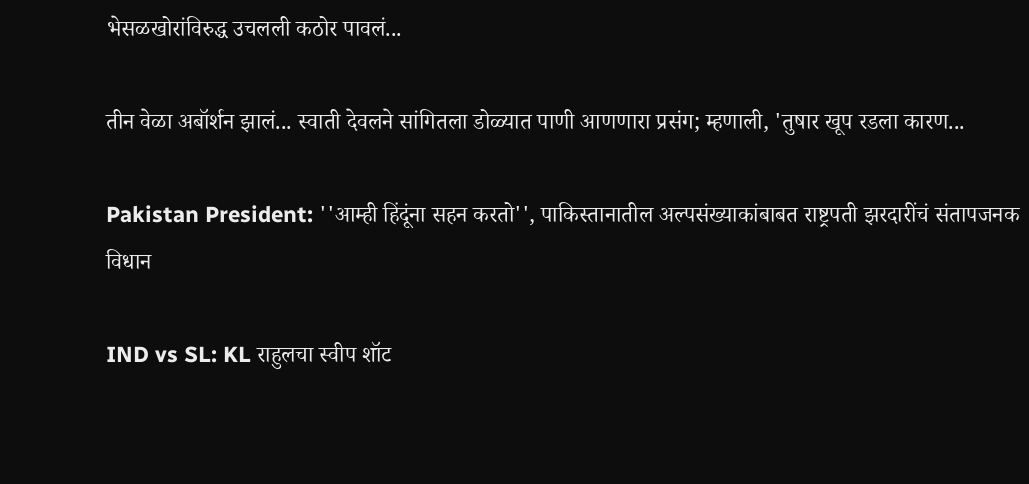भेसळखोरांविरुद्ध उचलली कठोर पावलं...

तीन वेळा अबॉर्शन झालं... स्वाती देवलने सांगितला डोळ्यात पाणी आणणारा प्रसंग; म्हणाली, 'तुषार खूप रडला कारण...

Pakistan President: ''आम्ही हिंदूंना सहन करतो'', पाकिस्तानातील अल्पसंख्याकांबाबत राष्ट्रपती झरदारींचं संतापजनक विधान

IND vs SL: KL राहुलचा स्वीप शॉट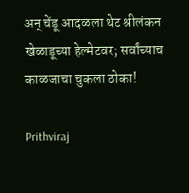अन् चेंडू आदळला थेट श्रीलंकन खेळाडूच्या हेल्मेटवर; सर्वांच्याच काळजाचा चुकला ठोका!

Prithviraj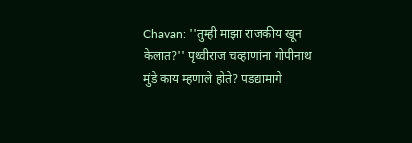Chavan: ''तुम्ही माझा राजकीय खून केलात?'' पृथ्वीराज चव्हाणांना गोपीनाथ मुंडे काय म्हणाले होते? पडद्यामागे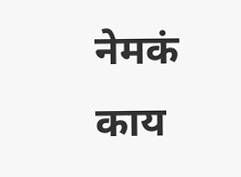नेमकं काय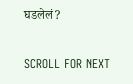घडलेलं?

SCROLL FOR NEXT